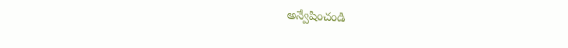అన్వేషించండి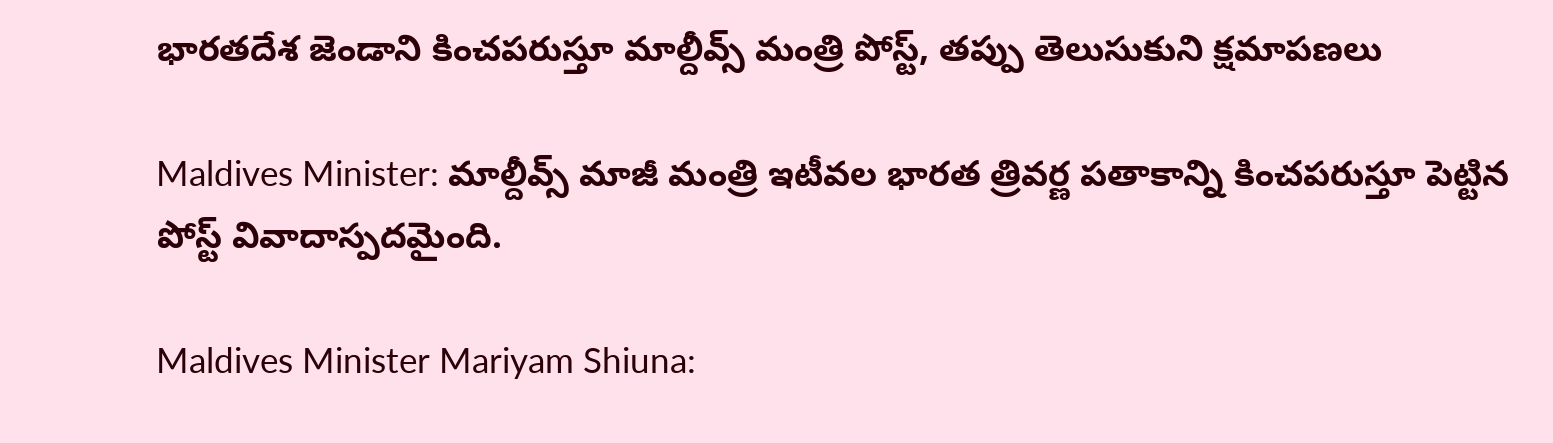భారతదేశ జెండాని కించపరుస్తూ మాల్దీవ్స్ మంత్రి పోస్ట్, తప్పు తెలుసుకుని క్షమాపణలు

Maldives Minister: మాల్దీవ్స్ మాజీ మంత్రి ఇటీవల భారత త్రివర్ణ పతాకాన్ని కించపరుస్తూ పెట్టిన పోస్ట్ వివాదాస్పదమైంది.

Maldives Minister Mariyam Shiuna: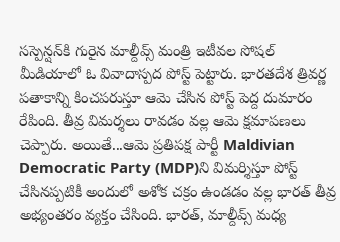సస్పెన్షన్‌కి గురైన మాల్దీవ్స్ మంత్రి ఇటీవల సోషల్ మీడియాలో ఓ వివాదాస్పద పోస్ట్ పెట్టారు. భారతదేశ త్రివర్ణ పతాకాన్ని కించపరుస్తూ ఆమె చేసిన పోస్ట్‌ పెద్ద దుమారం రేపింది. తీవ్ర విమర్శలు రావడం వల్ల ఆమె క్షమాపణలు చెప్పారు. అయితే...ఆమె ప్రతిపక్ష పార్టీ Maldivian Democratic Party (MDP)ని విమర్శిస్తూ పోస్ట్ చేసినప్పటికీ అందులో అశోక చక్రం ఉండడం వల్ల భారత్‌ తీవ్ర అభ్యంతరం వ్యక్తం చేసింది. భారత్, మాల్దీవ్స్ మధ్య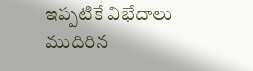ఇప్పటికే విభేదాలు ముదిరిన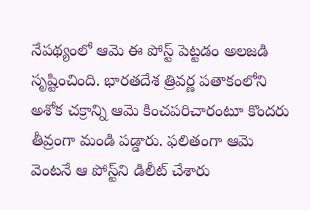నేపథ్యంలో ఆమె ఈ పోస్ట్ పెట్టడం అలజడి సృష్టించింది. భారతదేశ త్రివర్ణ పతాకంలోని అశోక చక్రాన్ని ఆమె కించపరిచారంటూ కొందరు తీవ్రంగా మండి పడ్డారు. ఫలితంగా ఆమె వెంటనే ఆ పోస్ట్‌ని డిలీట్ చేశారు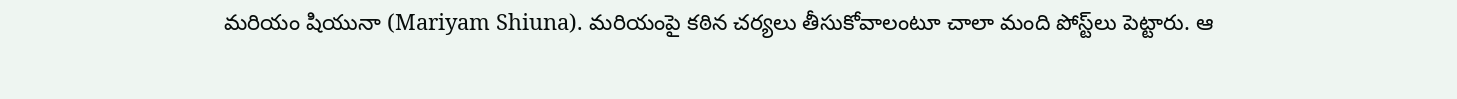మరియం షియునా (Mariyam Shiuna). మరియంపై కఠిన చర్యలు తీసుకోవాలంటూ చాలా మంది పోస్ట్‌లు పెట్టారు. ఆ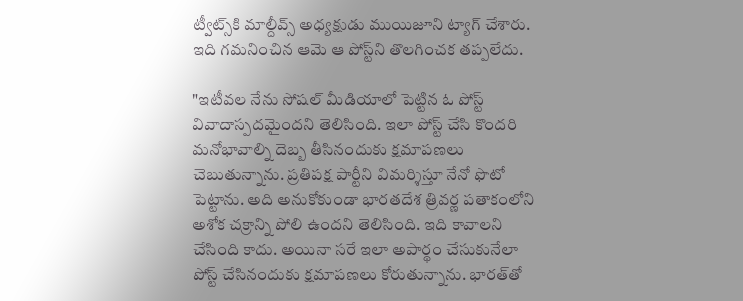ట్వీట్స్‌కి మాల్దీవ్స్ అధ్యక్షుడు ముయిజూని ట్యాగ్ చేశారు. ఇది గమనించిన ఆమె ఆ పోస్ట్‌ని తొలగించక తప్పలేదు.

"ఇటీవల నేను సోషల్ మీడియాలో పెట్టిన ఓ పోస్ట్ వివాదాస్పదమైందని తెలిసింది. ఇలా పోస్ట్ చేసి కొందరి మనోభావాల్ని దెబ్బ తీసినందుకు క్షమాపణలు చెబుతున్నాను. ప్రతిపక్ష పార్టీని విమర్శిస్తూ నేనో ఫొటో పెట్టాను. అది అనుకోకుండా భారతదేశ త్రివర్ణ పతాకంలోని అశోక చక్రాన్ని పోలి ఉందని తెలిసింది. ఇది కావాలని చేసింది కాదు. అయినా సరే ఇలా అపార్థం చేసుకునేలా పోస్ట్ చేసినందుకు క్షమాపణలు కోరుతున్నాను. భారత్‌తో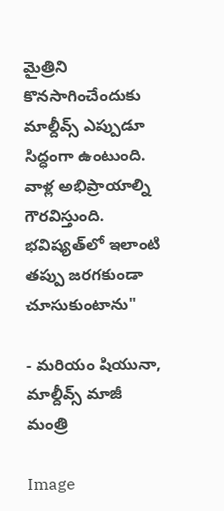మైత్రిని కొనసాగించేందుకు మాల్దీవ్స్ ఎప్పుడూ సిద్ధంగా ఉంటుంది. వాళ్ల అభిప్రాయాల్ని గౌరవిస్తుంది. భవిష్యత్‌లో ఇలాంటి తప్పు జరగకుండా చూసుకుంటాను"

- మరియం షియునా, మాల్దీవ్స్ మాజీ మంత్రి

Image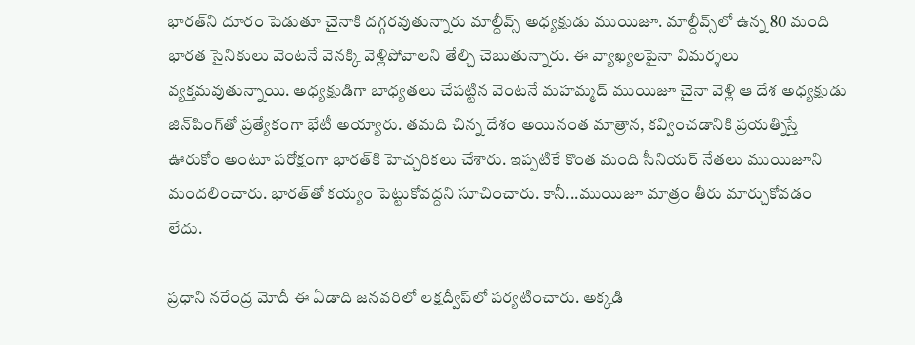భారత్‌ని దూరం పెడుతూ చైనాకి దగ్గరవుతున్నారు మాల్దీవ్స్ అధ్యక్షుడు ముయిజూ. మాల్దీవ్స్‌లో ఉన్న 80 మంది భారత సైనికులు వెంటనే వెనక్కి వెళ్లిపోవాలని తేల్చి చెబుతున్నారు. ఈ వ్యాఖ్యలపైనా విమర్శలు వ్యక్తమవుతున్నాయి. అధ్యక్షుడిగా బాధ్యతలు చేపట్టిన వెంటనే మహమ్మద్ ముయిజూ చైనా వెళ్లి ఆ దేశ అధ్యక్షుడు జిన్‌పింగ్‌తో ప్రత్యేకంగా భేటీ అయ్యారు. తమది చిన్న దేశం అయినంత మాత్రాన, కవ్వించడానికి ప్రయత్నిస్తే ఊరుకోం అంటూ పరోక్షంగా భారత్‌కి హెచ్చరికలు చేశారు. ఇప్పటికే కొంత మంది సీనియర్ నేతలు ముయిజూని మందలించారు. భారత్‌తో కయ్యం పెట్టుకోవద్దని సూచించారు. కానీ...ముయిజూ మాత్రం తీరు మార్చుకోవడం లేదు.

ప్రధాని నరేంద్ర మోదీ ఈ ఏడాది జనవరిలో లక్షద్వీప్‌లో పర్యటించారు. అక్కడి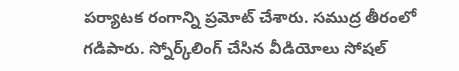పర్యాటక రంగాన్ని ప్రమోట్ చేశారు. సముద్ర తీరంలో గడిపారు. స్నోర్క్‌లింగ్ చేసిన వీడియోలు సోషల్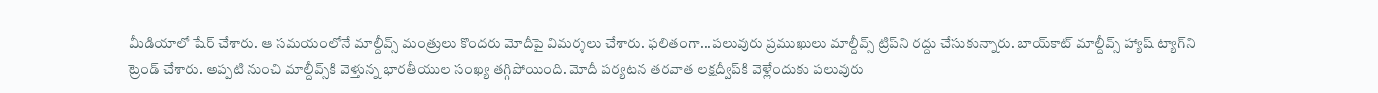మీడియాలో షేర్ చేశారు. ఆ సమయంలోనే మాల్దీవ్స్ మంత్రులు కొందరు మోదీపై విమర్శలు చేశారు. ఫలితంగా...పలువురు ప్రముఖులు మాల్దీవ్స్‌ ట్రిప్‌ని రద్దు చేసుకున్నారు. బాయ్‌కాట్‌ మాల్దీవ్స్ హ్యాష్‌ ట్యాగ్‌ని ట్రెండ్ చేశారు. అప్పటి నుంచి మాల్దీవ్స్‌కి వెళ్తున్న భారతీయుల సంఖ్య తగ్గిపోయింది. మోదీ పర్యటన తరవాత లక్షద్వీప్‌కి వెళ్లేందుకు పలువురు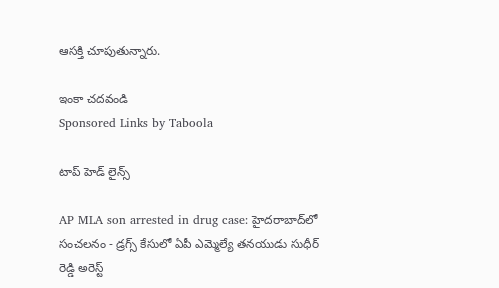ఆసక్తి చూపుతున్నారు.

ఇంకా చదవండి
Sponsored Links by Taboola

టాప్ హెడ్ లైన్స్

AP MLA son arrested in drug case: హైదరాబాద్‌లో సంచలనం - డ్రగ్స్ కేసులో ఏపీ ఎమ్మెల్యే తనయుడు సుధీర్ రెడ్డి అరెస్ట్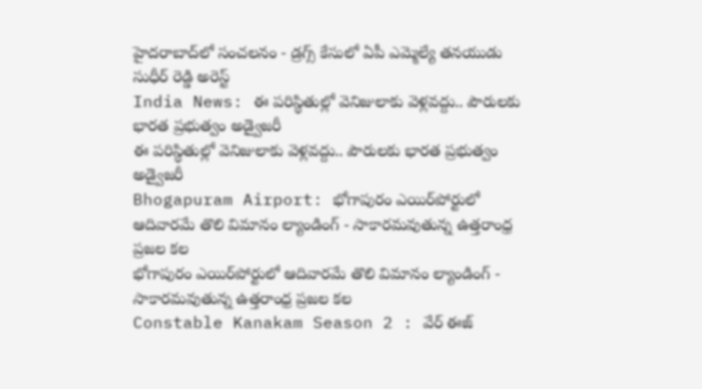హైదరాబాద్‌లో సంచలనం - డ్రగ్స్ కేసులో ఏపీ ఎమ్మెల్యే తనయుడు సుధీర్ రెడ్డి అరెస్ట్
India News: ఈ పరిస్థితుల్లో వెనిజులాకు వెళ్లవద్దు.. పౌరులకు భారత ప్రభుత్వం అడ్వైజరీ
ఈ పరిస్థితుల్లో వెనిజులాకు వెళ్లవద్దు.. పౌరులకు భారత ప్రభుత్వం అడ్వైజరీ
Bhogapuram Airport: భోగాపురం ఎయిర్‌పోర్టులో ఆదివారమే తొలి విమానం ల్యాండింగ్ - సాకారమవుతున్న ఉత్తరాంధ్ర ప్రజల కల
భోగాపురం ఎయిర్‌పోర్టులో ఆదివారమే తొలి విమానం ల్యాండింగ్ - సాకారమవుతున్న ఉత్తరాంధ్ర ప్రజల కల
Constable Kanakam Season 2 : వేర్ ఈజ్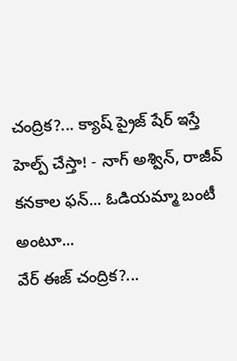చంద్రిక?... క్యాష్ ప్రైజ్ షేర్ ఇస్తే హెల్ప్ చేస్తా! - నాగ్ అశ్విన్, రాజీవ్ కనకాల ఫన్... ఓడియమ్మా బంటీ అంటూ...
వేర్ ఈజ్ చంద్రిక?...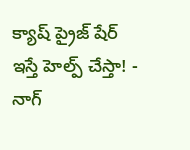క్యాష్ ప్రైజ్ షేర్ ఇస్తే హెల్ప్ చేస్తా! - నాగ్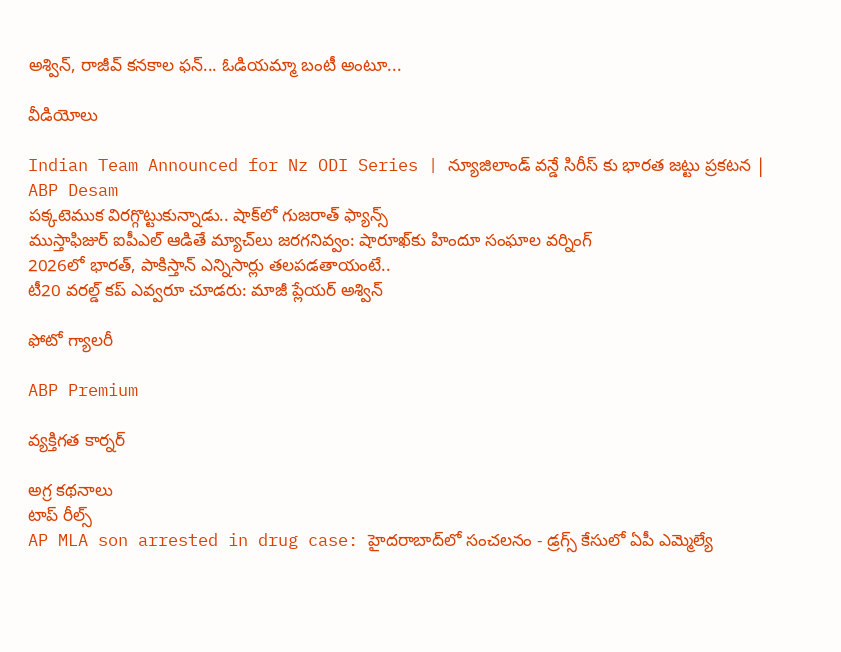అశ్విన్, రాజీవ్ కనకాల ఫన్... ఓడియమ్మా బంటీ అంటూ...

వీడియోలు

Indian Team Announced for Nz ODI Series | న్యూజిలాండ్ వన్డే సిరీస్ కు భారత జట్టు ప్రకటన | ABP Desam
పక్కటెముక విరగ్గొట్టుకున్నాడు.. షాక్‌లో గుజరాత్ ఫ్యాన్స్
ముస్తాఫిజుర్‌ ఐపీఎల్ ఆడితే మ్యాచ్‌లు జరగనివ్వం: షారూఖ్‌కు హిందూ సంఘాల వర్నింగ్
2026లో భారత్, పాకిస్తాన్ ఎన్నిసార్లు తలపడతాయంటే..
టీ20 వరల్డ్ కప్ ఎవ్వరూ చూడరు: మాజీ ప్లేయర్ అశ్విన్

ఫోటో గ్యాలరీ

ABP Premium

వ్యక్తిగత కార్నర్

అగ్ర కథనాలు
టాప్ రీల్స్
AP MLA son arrested in drug case: హైదరాబాద్‌లో సంచలనం - డ్రగ్స్ కేసులో ఏపీ ఎమ్మెల్యే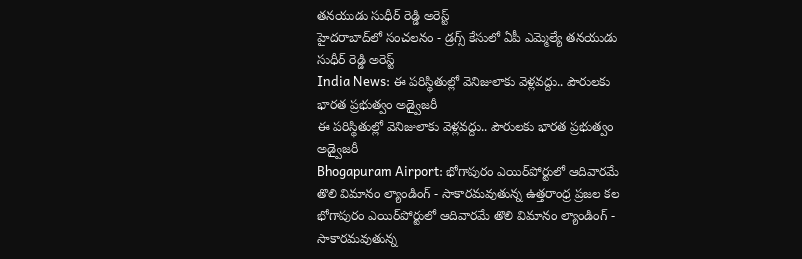తనయుడు సుధీర్ రెడ్డి అరెస్ట్
హైదరాబాద్‌లో సంచలనం - డ్రగ్స్ కేసులో ఏపీ ఎమ్మెల్యే తనయుడు సుధీర్ రెడ్డి అరెస్ట్
India News: ఈ పరిస్థితుల్లో వెనిజులాకు వెళ్లవద్దు.. పౌరులకు భారత ప్రభుత్వం అడ్వైజరీ
ఈ పరిస్థితుల్లో వెనిజులాకు వెళ్లవద్దు.. పౌరులకు భారత ప్రభుత్వం అడ్వైజరీ
Bhogapuram Airport: భోగాపురం ఎయిర్‌పోర్టులో ఆదివారమే తొలి విమానం ల్యాండింగ్ - సాకారమవుతున్న ఉత్తరాంధ్ర ప్రజల కల
భోగాపురం ఎయిర్‌పోర్టులో ఆదివారమే తొలి విమానం ల్యాండింగ్ - సాకారమవుతున్న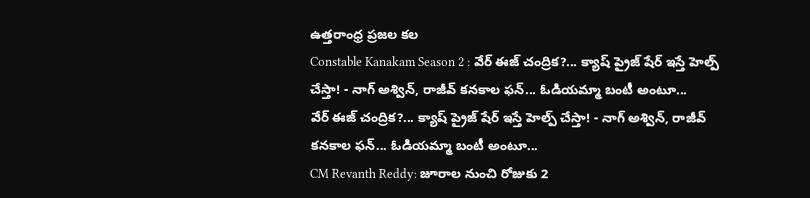ఉత్తరాంధ్ర ప్రజల కల
Constable Kanakam Season 2 : వేర్ ఈజ్ చంద్రిక?... క్యాష్ ప్రైజ్ షేర్ ఇస్తే హెల్ప్ చేస్తా! - నాగ్ అశ్విన్, రాజీవ్ కనకాల ఫన్... ఓడియమ్మా బంటీ అంటూ...
వేర్ ఈజ్ చంద్రిక?... క్యాష్ ప్రైజ్ షేర్ ఇస్తే హెల్ప్ చేస్తా! - నాగ్ అశ్విన్, రాజీవ్ కనకాల ఫన్... ఓడియమ్మా బంటీ అంటూ...
CM Revanth Reddy: జూరాల నుంచి రోజుకు 2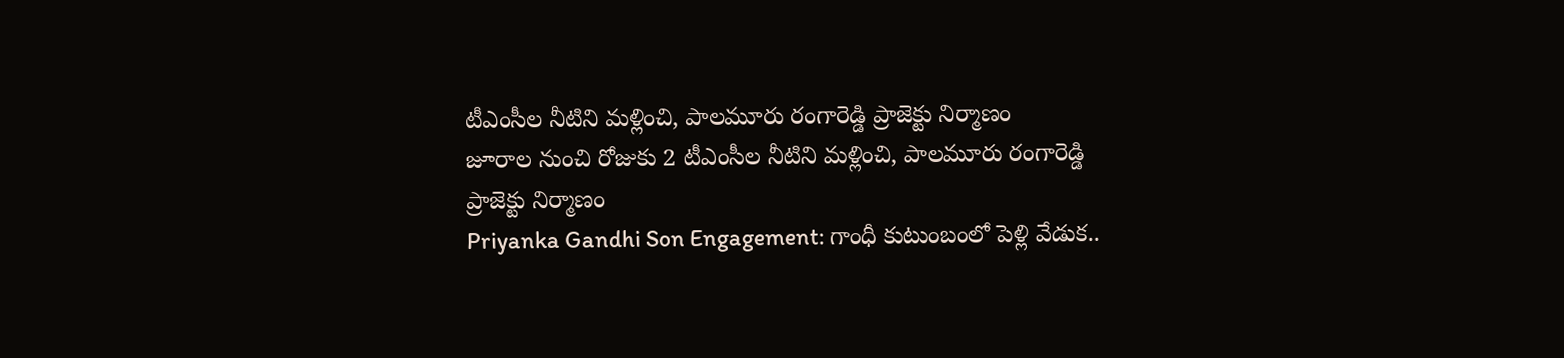టీఎంసీల నీటిని మళ్లించి, పాలమూరు రంగారెడ్డి ప్రాజెక్టు నిర్మాణం
జూరాల నుంచి రోజుకు 2 టీఎంసీల నీటిని మళ్లించి, పాలమూరు రంగారెడ్డి ప్రాజెక్టు నిర్మాణం
Priyanka Gandhi Son Engagement: గాంధీ కుటుంబంలో పెళ్లి వేడుక..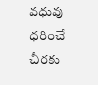వధువు ధరించే చీరకు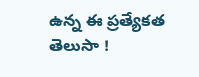ఉన్న ఈ ప్రత్యేకత తెలుసా !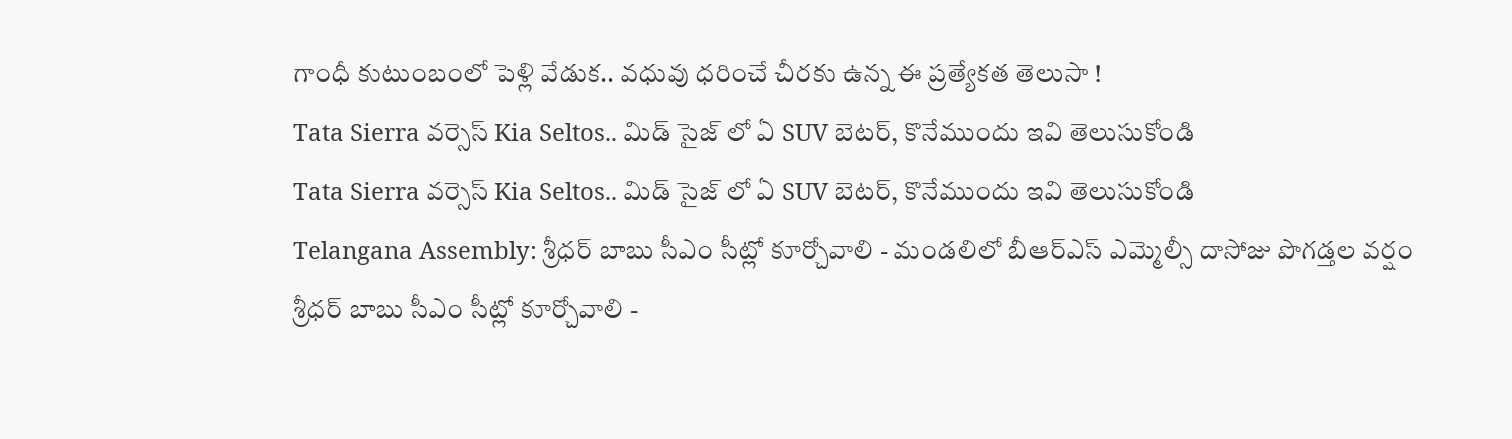గాంధీ కుటుంబంలో పెళ్లి వేడుక.. వధువు ధరించే చీరకు ఉన్న ఈ ప్రత్యేకత తెలుసా !
Tata Sierra వర్సెస్ Kia Seltos.. మిడ్ సైజ్ లో ఏ SUV బెటర్, కొనేముందు ఇవి తెలుసుకోండి
Tata Sierra వర్సెస్ Kia Seltos.. మిడ్ సైజ్ లో ఏ SUV బెటర్, కొనేముందు ఇవి తెలుసుకోండి
Telangana Assembly: శ్రీధర్ బాబు సీఎం సీట్లో కూర్చోవాలి - మండలిలో బీఆర్ఎస్ ఎమ్మెల్సీ దాసోజు పొగడ్తల వర్షం
శ్రీధర్ బాబు సీఎం సీట్లో కూర్చోవాలి -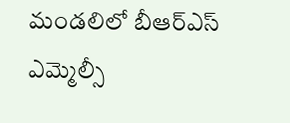మండలిలో బీఆర్ఎస్ ఎమ్మెల్సీ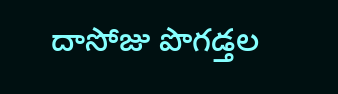దాసోజు పొగడ్తల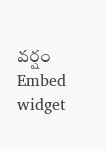వర్షం
Embed widget